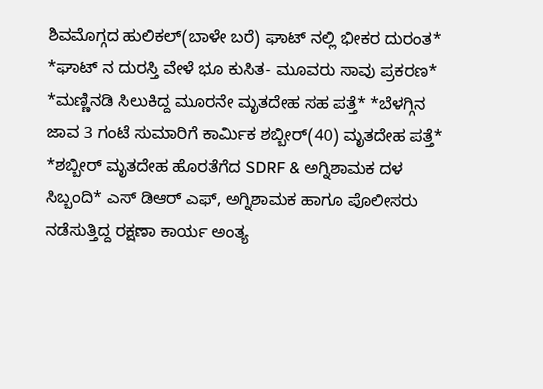ಶಿವಮೊಗ್ಗದ ಹುಲಿಕಲ್(ಬಾಳೇ ಬರೆ) ಘಾಟ್ ನಲ್ಲಿ ಭೀಕರ ದುರಂತ* *ಘಾಟ್ ನ ದುರಸ್ತಿ ವೇಳೆ ಭೂ ಕುಸಿತ- ಮೂವರು ಸಾವು ಪ್ರಕರಣ* *ಮಣ್ಣಿನಡಿ ಸಿಲುಕಿದ್ದ ಮೂರನೇ ಮೃತದೇಹ ಸಹ ಪತ್ತೆ* *ಬೆಳಗ್ಗಿನ ಜಾವ 3 ಗಂಟೆ ಸುಮಾರಿಗೆ ಕಾರ್ಮಿಕ ಶಬ್ಬೀರ್(40) ಮೃತದೇಹ ಪತ್ತೆ* *ಶಬ್ಬೀರ್ ಮೃತದೇಹ ಹೊರತೆಗೆದ SDRF & ಅಗ್ನಿಶಾಮಕ ದಳ ಸಿಬ್ಬಂದಿ* ಎಸ್ ಡಿಆರ್ ಎಫ್, ಅಗ್ನಿಶಾಮಕ ಹಾಗೂ ಪೊಲೀಸರು ನಡೆಸುತ್ತಿದ್ದ ರಕ್ಷಣಾ ಕಾರ್ಯ ಅಂತ್ಯ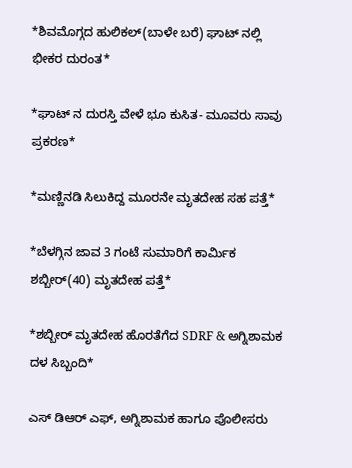*ಶಿವಮೊಗ್ಗದ ಹುಲಿಕಲ್(ಬಾಳೇ ಬರೆ) ಘಾಟ್ ನಲ್ಲಿ ಭೀಕರ ದುರಂತ*

*ಘಾಟ್ ನ ದುರಸ್ತಿ ವೇಳೆ ಭೂ ಕುಸಿತ- ಮೂವರು ಸಾವು ಪ್ರಕರಣ*

*ಮಣ್ಣಿನಡಿ ಸಿಲುಕಿದ್ದ ಮೂರನೇ ಮೃತದೇಹ ಸಹ ಪತ್ತೆ*

*ಬೆಳಗ್ಗಿನ ಜಾವ 3 ಗಂಟೆ ಸುಮಾರಿಗೆ ಕಾರ್ಮಿಕ ಶಬ್ಬೀರ್(40) ಮೃತದೇಹ ಪತ್ತೆ*

*ಶಬ್ಬೀರ್ ಮೃತದೇಹ ಹೊರತೆಗೆದ SDRF & ಅಗ್ನಿಶಾಮಕ ದಳ ಸಿಬ್ಬಂದಿ*

ಎಸ್ ಡಿಆರ್ ಎಫ್, ಅಗ್ನಿಶಾಮಕ ಹಾಗೂ ಪೊಲೀಸರು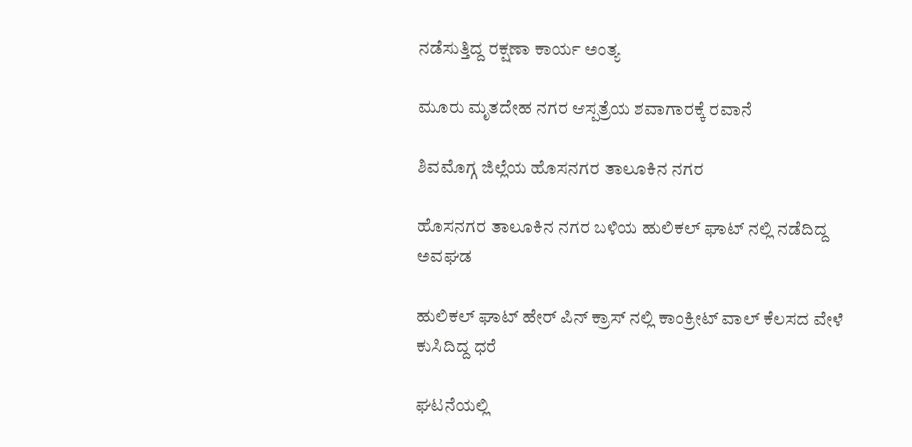ನಡೆಸುತ್ತಿದ್ದ ರಕ್ಷಣಾ ಕಾರ್ಯ ಅಂತ್ಯ

ಮೂರು ಮೃತದೇಹ ನಗರ ಆಸ್ಪತ್ರೆಯ ಶವಾಗಾರಕ್ಕೆ ರವಾನೆ

ಶಿವಮೊಗ್ಗ ಜಿಲ್ಲೆಯ ಹೊಸನಗರ ತಾಲೂಕಿನ ನಗರ

ಹೊಸನಗರ ತಾಲೂಕಿನ ನಗರ ಬಳಿಯ ಹುಲಿಕಲ್ ಘಾಟ್ ನಲ್ಲಿ ನಡೆದಿದ್ದ ಅವಘಡ

ಹುಲಿಕಲ್ ಘಾಟ್ ಹೇರ್ ಪಿನ್ ಕ್ರಾಸ್ ನಲ್ಲಿ ಕಾಂಕ್ರೀಟ್ ವಾಲ್ ಕೆಲಸದ ವೇಳೆ ಕುಸಿದಿದ್ದ ಧರೆ

ಘಟನೆಯಲ್ಲಿ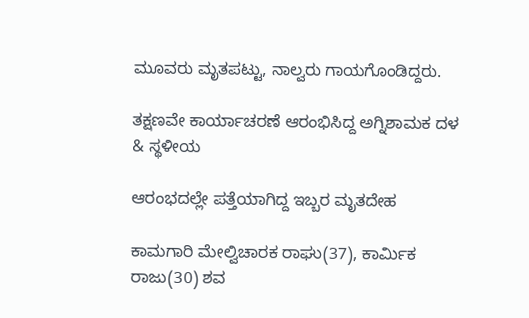ಮೂವರು ಮೃತಪಟ್ಟು, ನಾಲ್ವರು ಗಾಯಗೊಂಡಿದ್ದರು.

ತಕ್ಷಣವೇ ಕಾರ್ಯಾಚರಣೆ ಆರಂಭಿಸಿದ್ದ ಅಗ್ನಿಶಾಮಕ ದಳ & ಸ್ಥಳೀಯ

ಆರಂಭದಲ್ಲೇ ಪತ್ತೆಯಾಗಿದ್ದ ಇಬ್ಬರ ಮೃತದೇಹ

ಕಾಮಗಾರಿ ಮೇಲ್ವಿಚಾರಕ ರಾಘು(37), ಕಾರ್ಮಿಕ ರಾಜು(30) ಶವ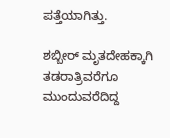ಪತ್ತೆಯಾಗಿತ್ತು.

ಶಬ್ಬೀರ್ ಮೃತದೇಹಕ್ಕಾಗಿ ತಡರಾತ್ರಿವರೆಗೂ ಮುಂದುವರೆದಿದ್ದ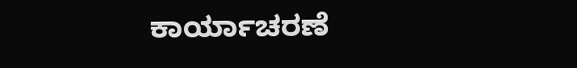ಕಾರ್ಯಾಚರಣೆ